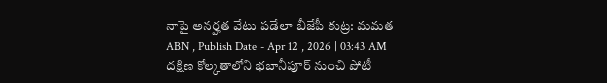నాపై అనర్హత వేటు పడేలా బీజేపీ కుట్ర: మమత
ABN , Publish Date - Apr 12 , 2026 | 03:43 AM
దక్షిణ కోల్కతాలోని భబానీపూర్ నుంచి పోటీ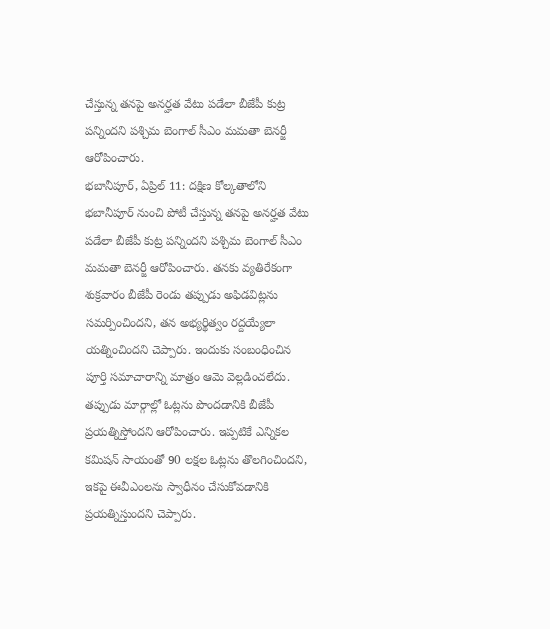చేస్తున్న తనపై అనర్హత వేటు పడేలా బీజేపీ కుట్ర పన్నిందని పశ్చిమ బెంగాల్ సీఎం మమతా బెనర్జీ ఆరోపించారు.
భబానీపూర్, ఏప్రిల్ 11: దక్షిణ కోల్కతాలోని భబానీపూర్ నుంచి పోటీ చేస్తున్న తనపై అనర్హత వేటు పడేలా బీజేపీ కుట్ర పన్నిందని పశ్చిమ బెంగాల్ సీఎం మమతా బెనర్జీ ఆరోపించారు. తనకు వ్యతిరేకంగా శుక్రవారం బీజేపీ రెండు తప్పుడు అఫిడవిట్లను సమర్పించిందని, తన అభ్యర్థిత్వం రద్దయ్యేలా యత్నించిందని చెప్పారు. ఇందుకు సంబంధించిన పూర్తి సమాచారాన్ని మాత్రం ఆమె వెల్లడించలేదు. తప్పుడు మార్గాల్లో ఓట్లను పొందడానికి బీజేపీ ప్రయత్నిస్తోందని ఆరోపించారు. ఇప్పటికే ఎన్నికల కమిషన్ సాయంతో 90 లక్షల ఓట్లను తొలగించిందని, ఇకపై ఈవీఎంలను స్వాధీనం చేసుకోవడానికి ప్రయత్నిస్తుందని చెప్పారు.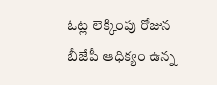ఓట్ల లెక్కింపు రోజున బీజేపీ ఆధిక్యం ఉన్న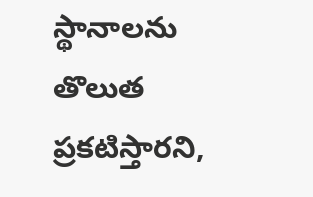స్థానాలను తొలుత ప్రకటిస్తారని,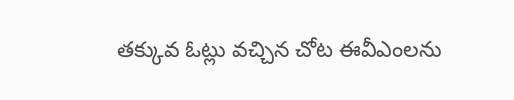తక్కువ ఓట్లు వచ్చిన చోట ఈవీఎంలను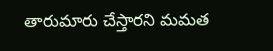తారుమారు చేస్తారని మమత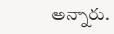అన్నారు.